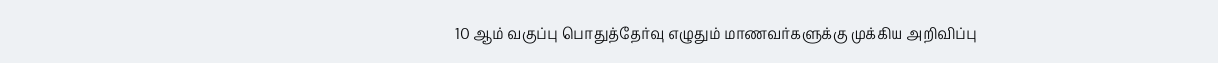10 ஆம் வகுப்பு பொதுத்தேர்வு எழுதும் மாணவர்களுக்கு முக்கிய அறிவிப்பு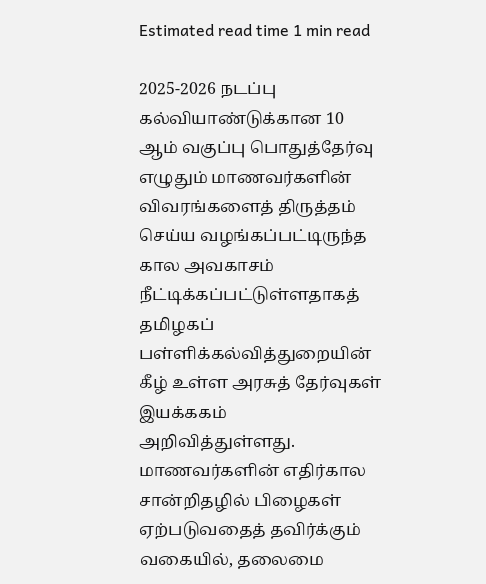Estimated read time 1 min read

2025-2026 நடப்பு கல்வியாண்டுக்கான 10 ஆம் வகுப்பு பொதுத்தேர்வு எழுதும் மாணவர்களின் விவரங்களைத் திருத்தம் செய்ய வழங்கப்பட்டிருந்த கால அவகாசம் நீட்டிக்கப்பட்டுள்ளதாகத் தமிழகப் பள்ளிக்கல்வித்துறையின் கீழ் உள்ள அரசுத் தேர்வுகள் இயக்ககம் அறிவித்துள்ளது.
மாணவர்களின் எதிர்கால சான்றிதழில் பிழைகள் ஏற்படுவதைத் தவிர்க்கும் வகையில், தலைமை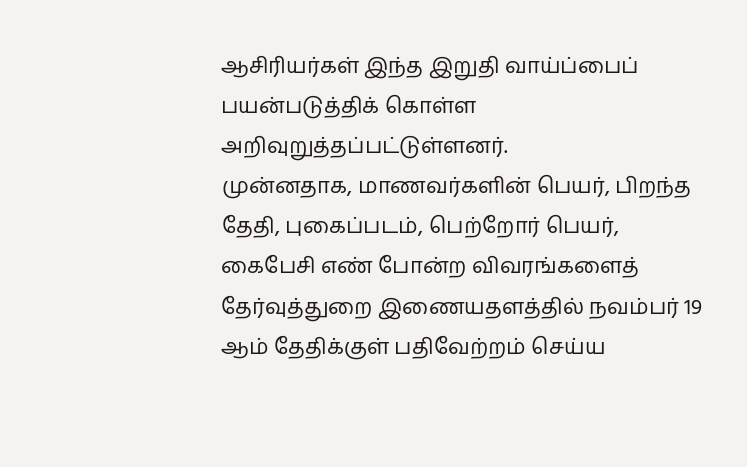ஆசிரியர்கள் இந்த இறுதி வாய்ப்பைப் பயன்படுத்திக் கொள்ள அறிவுறுத்தப்பட்டுள்ளனர்.
முன்னதாக, மாணவர்களின் பெயர், பிறந்த தேதி, புகைப்படம், பெற்றோர் பெயர், கைபேசி எண் போன்ற விவரங்களைத் தேர்வுத்துறை இணையதளத்தில் நவம்பர் 19 ஆம் தேதிக்குள் பதிவேற்றம் செய்ய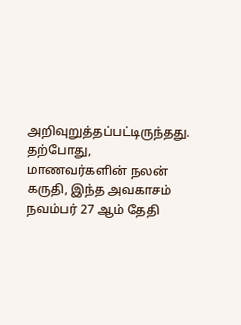அறிவுறுத்தப்பட்டிருந்தது.
தற்போது, மாணவர்களின் நலன் கருதி, இந்த அவகாசம் நவம்பர் 27 ஆம் தேதி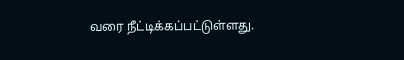வரை நீட்டிக்கப்பட்டுள்ளது.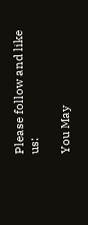Please follow and like us:

You May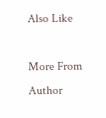Also Like

More From Author